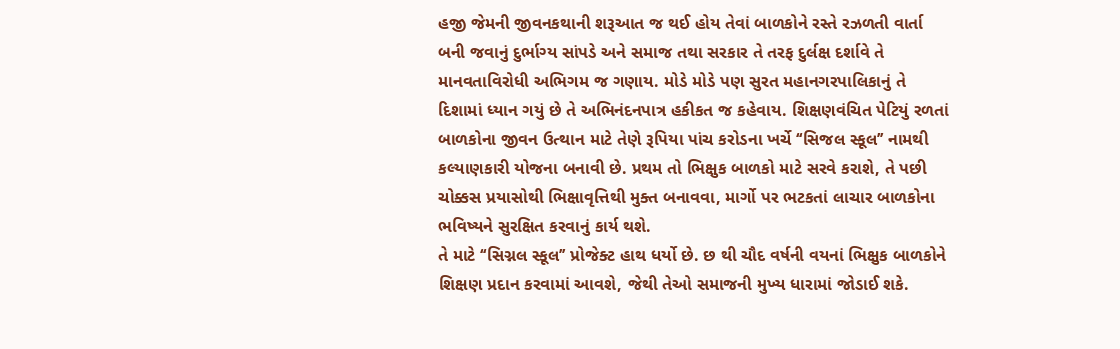હજી જેમની જીવનકથાની શરૂઆત જ થઈ હોય તેવાં બાળકોને રસ્તે રઝળતી વાર્તા બની જવાનું દુર્ભાગ્ય સાંપડે અને સમાજ તથા સરકાર તે તરફ દુર્લક્ષ દર્શાવે તે માનવતાવિરોધી અભિગમ જ ગણાય. મોડે મોડે પણ સુરત મહાનગરપાલિકાનું તે દિશામાં ધ્યાન ગયું છે તે અભિનંદનપાત્ર હકીકત જ કહેવાય. શિક્ષણવંચિત પેટિયું રળતાં બાળકોના જીવન ઉત્થાન માટે તેણે રૂપિયા પાંચ કરોડના ખર્ચે ‘‘સિજલ સ્કૂલ’’ નામથી કલ્યાણકારી યોજના બનાવી છે. પ્રથમ તો ભિક્ષુક બાળકો માટે સરવે કરાશે, તે પછી ચોક્કસ પ્રયાસોથી ભિક્ષાવૃત્તિથી મુક્ત બનાવવા, માર્ગો પર ભટકતાં લાચાર બાળકોના ભવિષ્યને સુરક્ષિત કરવાનું કાર્ય થશે.
તે માટે ‘‘સિગ્નલ સ્કૂલ’’ પ્રોજેક્ટ હાથ ધર્યો છે. છ થી ચૌદ વર્ષની વયનાં ભિક્ષુક બાળકોને શિક્ષણ પ્રદાન કરવામાં આવશે, જેથી તેઓ સમાજની મુખ્ય ધારામાં જોડાઈ શકે.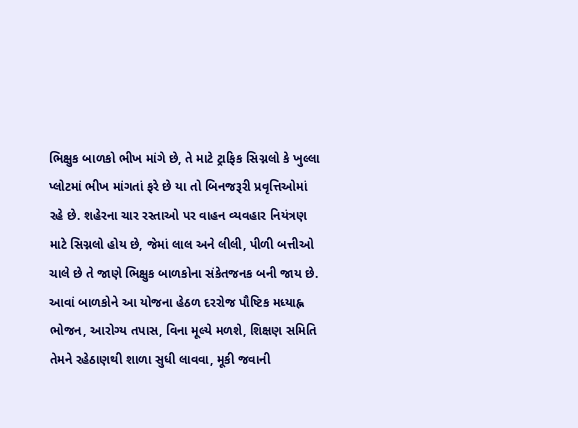ભિક્ષુક બાળકો ભીખ માંગે છે, તે માટે ટ્રાફિક સિગ્નલો કે ખુલ્લા પ્લોટમાં ભીખ માંગતાં ફરે છે યા તો બિનજરૂરી પ્રવૃત્તિઓમાં રહે છે. શહેરના ચાર રસ્તાઓ પર વાહન વ્યવહાર નિયંત્રણ માટે સિગ્નલો હોય છે, જેમાં લાલ અને લીલી, પીળી બત્તીઓ ચાલે છે તે જાણે ભિક્ષુક બાળકોના સંકેતજનક બની જાય છે.
આવાં બાળકોને આ યોજના હેઠળ દરરોજ પૌષ્ટિક મધ્યાહ્ન ભોજન, આરોગ્ય તપાસ, વિના મૂલ્યે મળશે, શિક્ષણ સમિતિ તેમને રહેઠાણથી શાળા સુધી લાવવા, મૂકી જવાની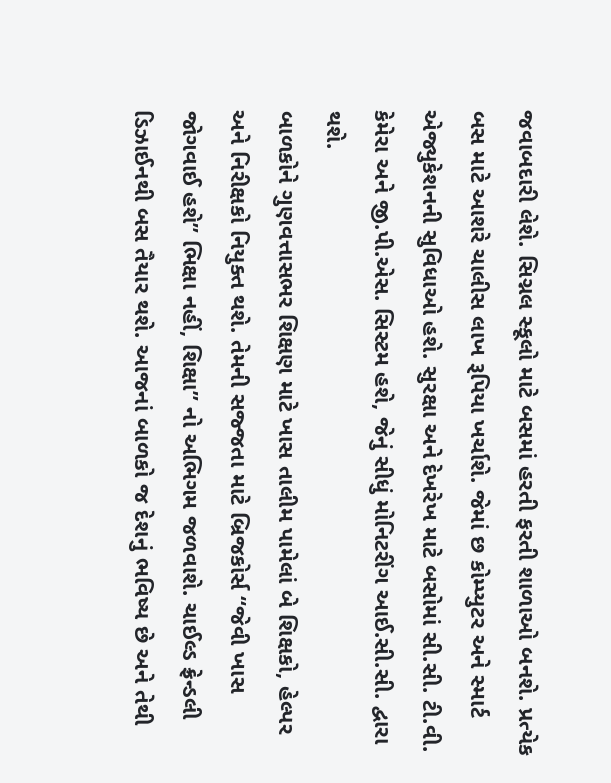જવાબદારી લેશે. સિગ્નલ સ્કૂલો માટે બસમાં હરતી ફરતી શાળાઓ બનશે. પ્રત્યેક બસ માટે આશરે ચાલીસ લાખ રૂપિયા ખર્ચાશે. જેમાં છ કોમ્પ્યુટર અને સ્માર્ટ એજ્યુકેશનની સુવિધાઓ હશે. સુરક્ષા અને દેખરેખ માટે બસોમાં સી.સી. ટી.વી. કેમેરા અને જી.પી.એસ. સિસ્ટમ હશે, જેનું સીધું મોનિટરીંગ આઈ.સી.સી. દ્વારા થશે.
બાળકોને ગુણવત્તાસભર શિક્ષણ માટે ખાસ તાલીમ પામેલાં બે શિક્ષકો, હેલ્પર અને નિરીક્ષકો નિયુક્ત થશે. તેમની સજ્જતા માટે બ્રિજકોર્સ ‘‘જેવી ખાસ જોગવાઈ હશે’’ ભિક્ષા નહીં, શિક્ષા’’ નો અભિગમ જળવાશે. ચાઈલ્ડ ફ્રેન્ડલી ડિઝાઈનથી બસ તૈયાર થશે. આજનાં બાળકો જ દેશનું ભવિષ્ય છે અને તેથી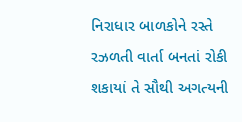નિરાધાર બાળકોને રસ્તે રઝળતી વાર્તા બનતાં રોકી શકાયાં તે સૌથી અગત્યની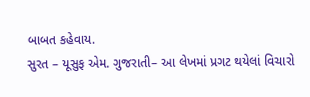બાબત કહેવાય.
સુરત – યૂસુફ એમ. ગુજરાતી– આ લેખમાં પ્રગટ થયેલાં વિચારો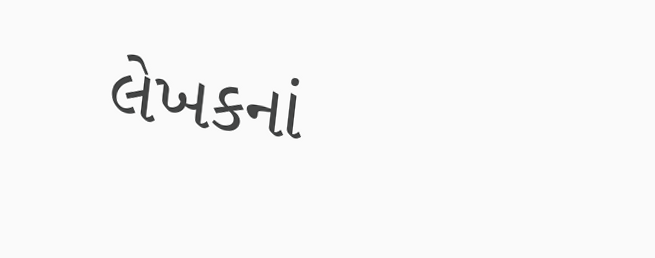લેખકનાં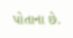પોતાના છે.